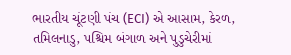ભારતીય ચૂંટણી પંચ (ECI) એ આસામ, કેરળ, તમિલનાડુ, પશ્ચિમ બંગાળ અને પુડુચેરીમાં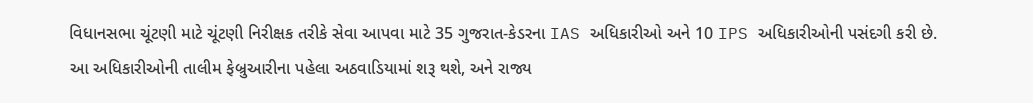વિધાનસભા ચૂંટણી માટે ચૂંટણી નિરીક્ષક તરીકે સેવા આપવા માટે 35 ગુજરાત-કેડરના IAS અધિકારીઓ અને 10 IPS અધિકારીઓની પસંદગી કરી છે. આ અધિકારીઓની તાલીમ ફેબ્રુઆરીના પહેલા અઠવાડિયામાં શરૂ થશે, અને રાજ્ય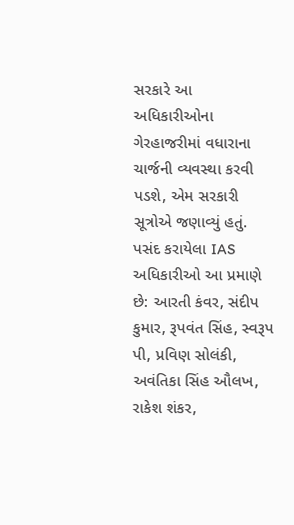સરકારે આ અધિકારીઓના ગેરહાજરીમાં વધારાના ચાર્જની વ્યવસ્થા કરવી પડશે, એમ સરકારી સૂત્રોએ જણાવ્યું હતું.
પસંદ કરાયેલા IAS અધિકારીઓ આ પ્રમાણે છે: આરતી કંવર, સંદીપ કુમાર, રૂપવંત સિંહ, સ્વરૂપ પી, પ્રવિણ સોલંકી, અવંતિકા સિંહ ઔલખ, રાકેશ શંકર,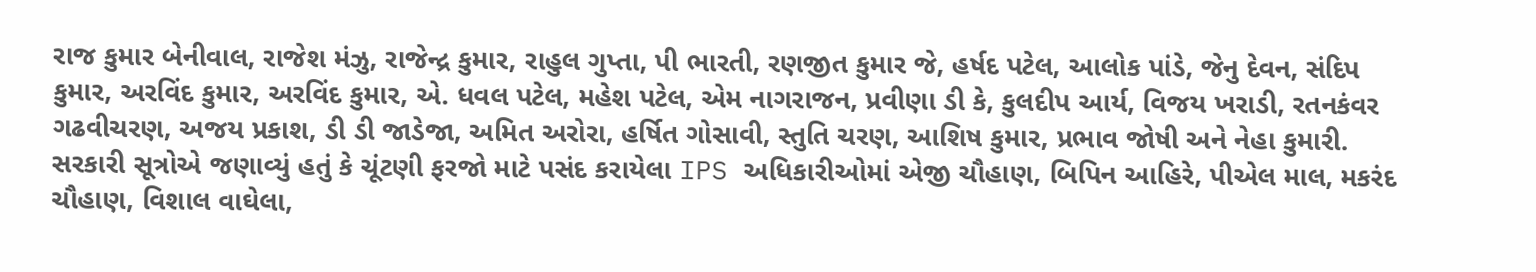રાજ કુમાર બેનીવાલ, રાજેશ મંઝુ, રાજેન્દ્ર કુમાર, રાહુલ ગુપ્તા, પી ભારતી, રણજીત કુમાર જે, હર્ષદ પટેલ, આલોક પાંડે, જેનુ દેવન, સંદિપ કુમાર, અરવિંદ કુમાર, અરવિંદ કુમાર, એ. ધવલ પટેલ, મહેશ પટેલ, એમ નાગરાજન, પ્રવીણા ડી કે, કુલદીપ આર્ય, વિજય ખરાડી, રતનકંવર ગઢવીચરણ, અજય પ્રકાશ, ડી ડી જાડેજા, અમિત અરોરા, હર્ષિત ગોસાવી, સ્તુતિ ચરણ, આશિષ કુમાર, પ્રભાવ જોષી અને નેહા કુમારી.
સરકારી સૂત્રોએ જણાવ્યું હતું કે ચૂંટણી ફરજો માટે પસંદ કરાયેલા IPS અધિકારીઓમાં એજી ચૌહાણ, બિપિન આહિરે, પીએલ માલ, મકરંદ ચૌહાણ, વિશાલ વાઘેલા,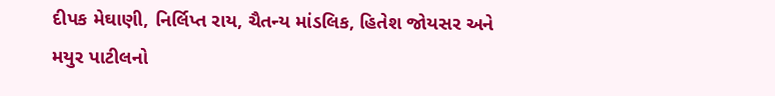દીપક મેઘાણી, નિર્લિપ્ત રાય, ચૈતન્ય માંડલિક, હિતેશ જોયસર અને મયુર પાટીલનો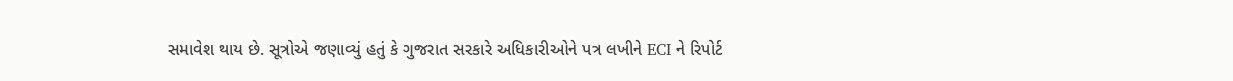સમાવેશ થાય છે. સૂત્રોએ જણાવ્યું હતું કે ગુજરાત સરકારે અધિકારીઓને પત્ર લખીને ECI ને રિપોર્ટ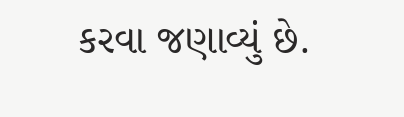કરવા જણાવ્યું છે.